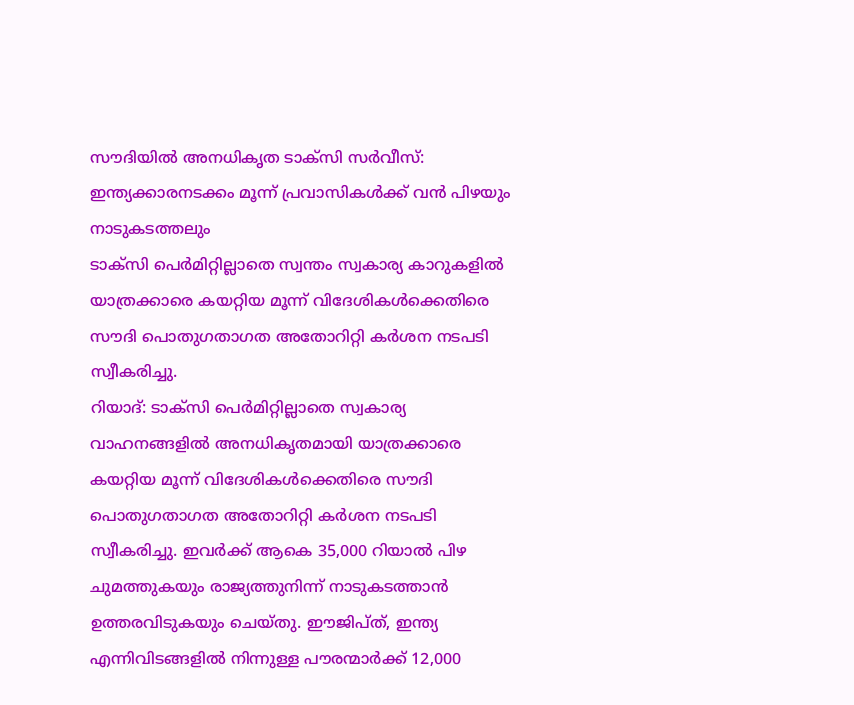സൗദിയിൽ അനധികൃത ടാക്സി സർവീസ്: ഇന്ത്യക്കാരനടക്കം മൂന്ന് പ്രവാസികൾക്ക് വൻ പിഴയും നാടുകടത്തലും
ടാക്സി പെർമിറ്റില്ലാതെ സ്വന്തം സ്വകാര്യ കാറുകളിൽ യാത്രക്കാരെ കയറ്റിയ മൂന്ന് വിദേശികൾക്കെതിരെ സൗദി പൊതുഗതാഗത അതോറിറ്റി കർശന നടപടി സ്വീകരിച്ചു.
റിയാദ്: ടാക്സി പെർമിറ്റില്ലാതെ സ്വകാര്യ വാഹനങ്ങളിൽ അനധികൃതമായി യാത്രക്കാരെ കയറ്റിയ മൂന്ന് വിദേശികൾക്കെതിരെ സൗദി പൊതുഗതാഗത അതോറിറ്റി കർശന നടപടി സ്വീകരിച്ചു. ഇവർക്ക് ആകെ 35,000 റിയാൽ പിഴ ചുമത്തുകയും രാജ്യത്തുനിന്ന് നാടുകടത്താൻ ഉത്തരവിടുകയും ചെയ്തു. ഈജിപ്ത്, ഇന്ത്യ എന്നിവിടങ്ങളിൽ നിന്നുള്ള പൗരന്മാർക്ക് 12,000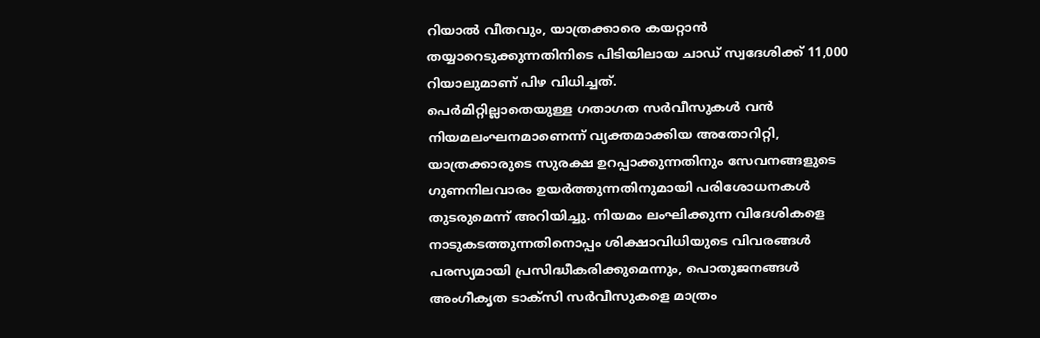റിയാൽ വീതവും, യാത്രക്കാരെ കയറ്റാൻ തയ്യാറെടുക്കുന്നതിനിടെ പിടിയിലായ ചാഡ് സ്വദേശിക്ക് 11,000 റിയാലുമാണ് പിഴ വിധിച്ചത്.
പെർമിറ്റില്ലാതെയുള്ള ഗതാഗത സർവീസുകൾ വൻ നിയമലംഘനമാണെന്ന് വ്യക്തമാക്കിയ അതോറിറ്റി, യാത്രക്കാരുടെ സുരക്ഷ ഉറപ്പാക്കുന്നതിനും സേവനങ്ങളുടെ ഗുണനിലവാരം ഉയർത്തുന്നതിനുമായി പരിശോധനകൾ തുടരുമെന്ന് അറിയിച്ചു. നിയമം ലംഘിക്കുന്ന വിദേശികളെ നാടുകടത്തുന്നതിനൊപ്പം ശിക്ഷാവിധിയുടെ വിവരങ്ങൾ പരസ്യമായി പ്രസിദ്ധീകരിക്കുമെന്നും, പൊതുജനങ്ങൾ അംഗീകൃത ടാക്സി സർവീസുകളെ മാത്രം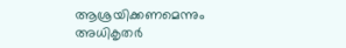ആശ്രയിക്കണമെന്നും അധികൃതർ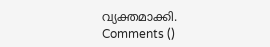വ്യക്തമാക്കി.
Comments ()